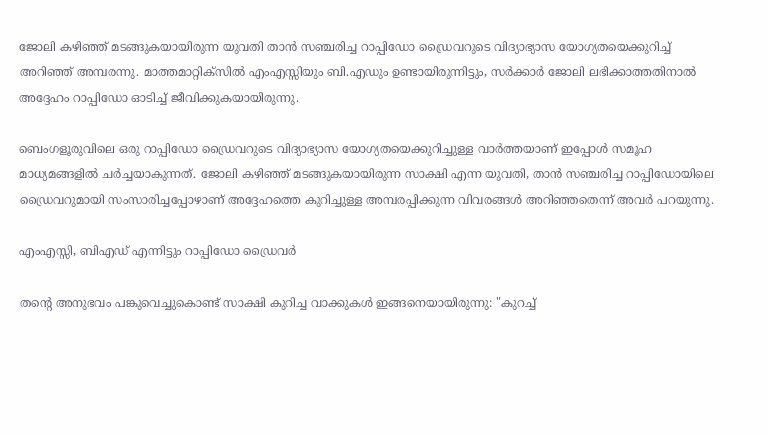ജോലി കഴിഞ്ഞ് മടങ്ങുകയായിരുന്ന യുവതി താൻ സഞ്ചരിച്ച റാപ്പിഡോ ഡ്രൈവറുടെ വിദ്യാഭ്യാസ യോഗ്യതയെക്കുറിച്ച് അറിഞ്ഞ് അമ്പരന്നു. മാത്തമാറ്റിക്സിൽ എംഎസ്സിയും ബി.എഡും ഉണ്ടായിരുന്നിട്ടും, സർക്കാർ ജോലി ലഭിക്കാത്തതിനാൽ അദ്ദേഹം റാപ്പിഡോ ഓടിച്ച് ജീവിക്കുകയായിരുന്നു.

ബെംഗളൂരുവിലെ ഒരു റാപ്പിഡോ ഡ്രൈവറുടെ വിദ്യാഭ്യാസ യോഗ്യതയെക്കുറിച്ചുള്ള വാർത്തയാണ് ഇപ്പോൾ സമൂഹ മാധ്യമങ്ങളിൽ ചർച്ചയാകുന്നത്. ജോലി കഴിഞ്ഞ് മടങ്ങുകയായിരുന്ന സാക്ഷി എന്ന യുവതി, താൻ സഞ്ചരിച്ച റാപ്പിഡോയിലെ ഡ്രൈവറുമായി സംസാരിച്ചപ്പോഴാണ് അദ്ദേഹത്തെ കുറിച്ചുള്ള അമ്പരപ്പിക്കുന്ന വിവരങ്ങൾ അറിഞ്ഞതെന്ന് അവർ പറയുന്നു.

എംഎസ്സി, ബിഎഡ് എന്നിട്ടും റാപ്പിഡോ ഡ്രൈവർ

തന്‍റെ അനുഭവം പങ്കുവെച്ചുകൊണ്ട് സാക്ഷി കുറിച്ച വാക്കുകൾ ഇങ്ങനെയായിരുന്നു: "കുറച്ച്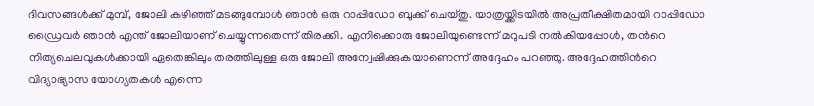ദിവസങ്ങൾക്ക് മുമ്പ്, ജോലി കഴിഞ്ഞ് മടങ്ങുമ്പോൾ ഞാൻ ഒരു റാപ്പിഡോ ബുക്ക് ചെയ്തു. യാത്രയ്ക്കിടയിൽ അപ്രതീക്ഷിതമായി റാപ്പിഡോ ഡ്രൈവർ ഞാൻ എന്ത് ജോലിയാണ് ചെയ്യുന്നതെന്ന് തിരക്കി. എനിക്കൊരു ജോലിയുണ്ടെന്ന് മറുപടി നൽകിയപ്പോൾ, തന്‍റെ നിത്യചെലവുകൾക്കായി ഏതെങ്കിലും തരത്തിലുള്ള ഒരു ജോലി അന്വേഷിക്കുകയാണെന്ന് അദ്ദേഹം പറഞ്ഞു. അദ്ദേഹത്തിന്‍റെ വിദ്യാഭ്യാസ യോഗ്യതകൾ എന്നെ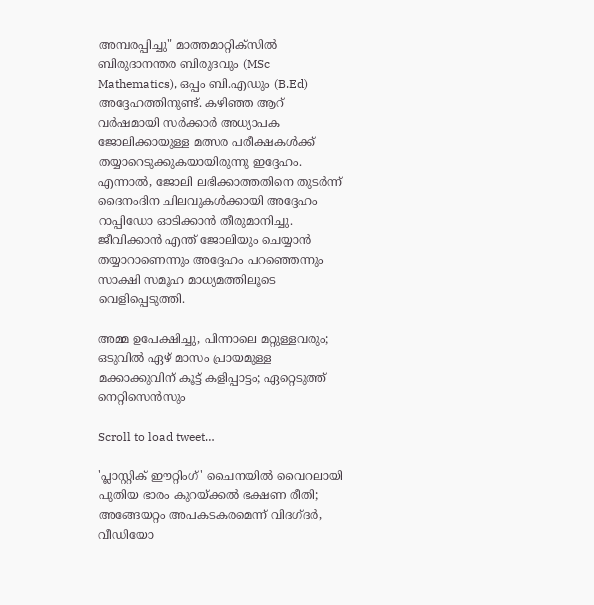അമ്പരപ്പിച്ചു" മാത്തമാറ്റിക്സിൽ ബിരുദാനന്തര ബിരുദവും (MSc Mathematics), ഒപ്പം ബി.എഡും (B.Ed) അദ്ദേഹത്തിനുണ്ട്. കഴിഞ്ഞ ആറ് വർഷമായി സർക്കാർ അധ്യാപക ജോലിക്കായുള്ള മത്സര പരീക്ഷകൾക്ക് തയ്യാറെടുക്കുകയായിരുന്നു ഇദ്ദേഹം. എന്നാൽ, ജോലി ലഭിക്കാത്തതിനെ തുടർന്ന് ദൈനംദിന ചിലവുകൾക്കായി അദ്ദേഹം റാപ്പിഡോ ഓടിക്കാൻ തീരുമാനിച്ചു. ജീവിക്കാൻ എന്ത് ജോലിയും ചെയ്യാൻ തയ്യാറാണെന്നും അദ്ദേഹം പറഞ്ഞെന്നും സാക്ഷി സമൂഹ മാധ്യമത്തിലൂടെ വെളിപ്പെടുത്തി.

അമ്മ ഉപേക്ഷിച്ചു, പിന്നാലെ മറ്റുള്ളവരും; ഒടുവിൽ ഏഴ് മാസം പ്രായമുള്ള മക്കാക്കുവിന് കൂട്ട് കളിപ്പാട്ടം; ഏറ്റെടുത്ത് നെറ്റിസെന്‍സും

Scroll to load tweet…

'പ്ലാസ്റ്റിക് ഈറ്റിംഗ്' ചൈനയിൽ വൈറലായി പുതിയ ഭാരം കുറയ്ക്കൽ ഭക്ഷണ രീതി; അങ്ങേയറ്റം അപകടകരമെന്ന് വിദഗ്ദർ, വീഡിയോ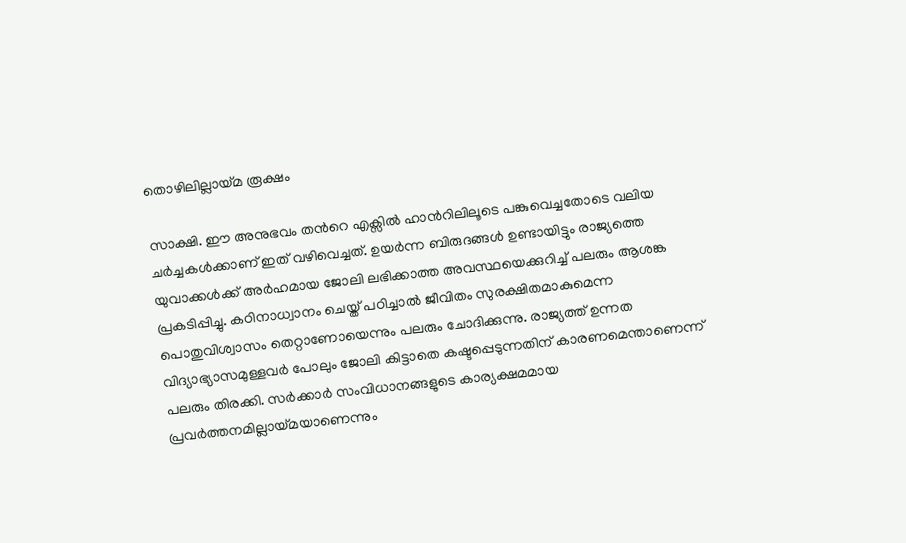തൊഴിലില്ലായ്മ രൂക്ഷം

സാക്ഷി. ഈ അനുഭവം തന്‍റെ എക്സിൽ ഹാന്‍റിലിലൂടെ പങ്കുവെച്ചതോടെ വലിയ ചർച്ചകൾക്കാണ് ഇത് വഴിവെച്ചത്. ഉയർന്ന ബിരുദങ്ങൾ ഉണ്ടായിട്ടും രാജ്യത്തെ യുവാക്കൾക്ക് അർഹമായ ജോലി ലഭിക്കാത്ത അവസ്ഥയെക്കുറിച്ച് പലരും ആശങ്ക പ്രകടിപ്പിച്ചു. കഠിനാധ്വാനം ചെയ്ത് പഠിച്ചാൽ ജീവിതം സുരക്ഷിതമാകുമെന്ന പൊതുവിശ്വാസം തെറ്റാണോയെന്നും പലരും ചോദിക്കുന്നു. രാജ്യത്ത് ഉന്നത വിദ്യാഭ്യാസമുള്ളവർ പോലും ജോലി കിട്ടാതെ കഷ്ടപ്പെടുന്നതിന് കാരണമെന്താണെന്ന് പലരും തിരക്കി. സർക്കാർ സംവിധാനങ്ങളുടെ കാര്യക്ഷമമായ പ്രവർത്തനമില്ലായ്മയാണെന്നും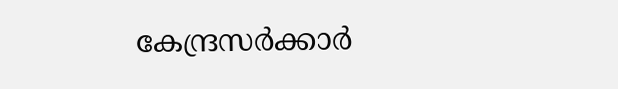കേന്ദ്രസർക്കാർ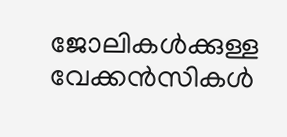ജോലികൾക്കുള്ള വേക്കൻസികൾ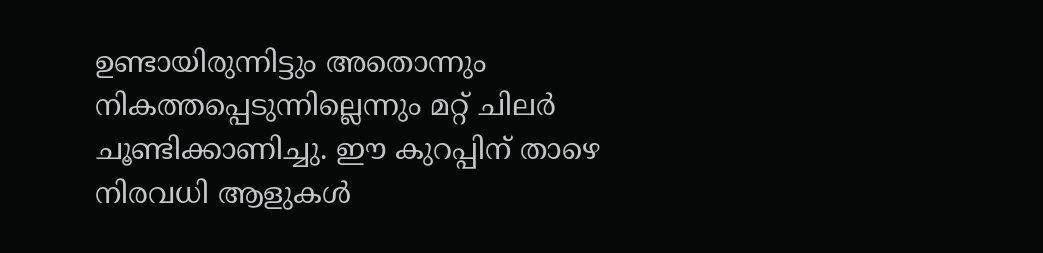ഉണ്ടായിരുന്നിട്ടും അതൊന്നും നികത്തപ്പെടുന്നില്ലെന്നും മറ്റ് ചിലർ ചൂണ്ടിക്കാണിച്ചു. ഈ കുറപ്പിന് താഴെ നിരവധി ആളുകൾ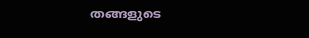തങ്ങളുടെ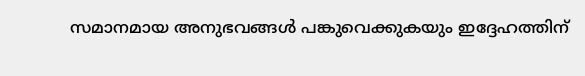സമാനമായ അനുഭവങ്ങൾ പങ്കുവെക്കുകയും ഇദ്ദേഹത്തിന്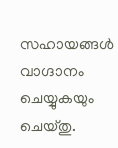സഹായങ്ങൾ വാഗ്ദാനം ചെയ്യുകയും ചെയ്തു.